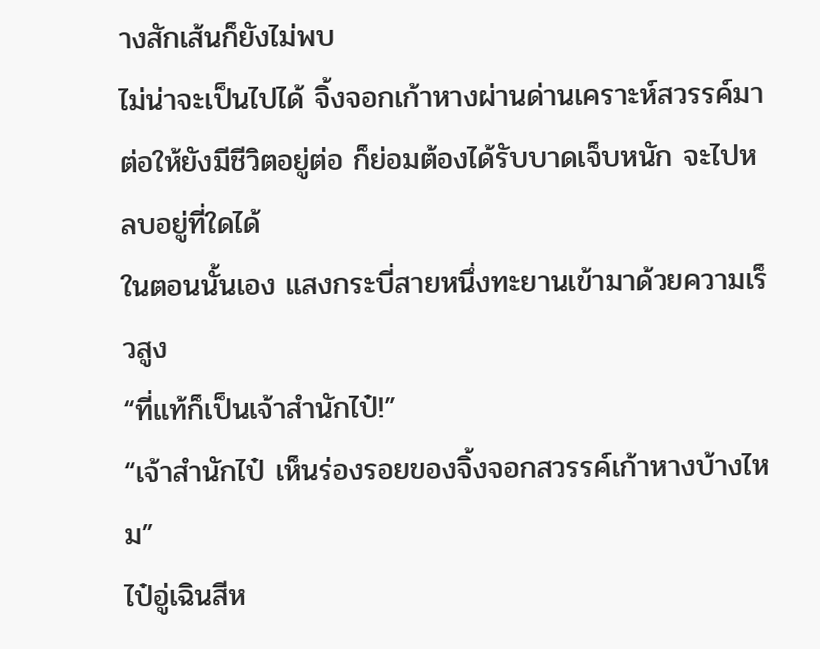างสักเส้นก็ยังไม่พบ
ไม่น่าจะเป็นไปได้ จิ้งจอกเก้าหางผ่านด่านเคราะห์สวรรค์มา ต่อให้ยังมีชีวิตอยู่ต่อ ก็ย่อมต้องได้รับบาดเจ็บหนัก จะไปหลบอยู่ที่ใดได้
ในตอนนั้นเอง แสงกระบี่สายหนึ่งทะยานเข้ามาด้วยความเร็วสูง
“ที่แท้ก็เป็นเจ้าสำนักไป๋!”
“เจ้าสำนักไป๋ เห็นร่องรอยของจิ้งจอกสวรรค์เก้าหางบ้างไหม”
ไป๋อู่เฉินสีห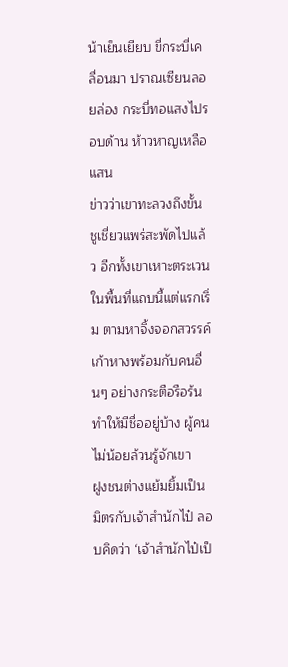น้าเย็นเยียบ ขี่กระบี่เคลื่อนมา ปราณเซียนลอยล่อง กระบี่ทอแสงไปรอบด้าน ห้าวหาญเหลือแสน
ข่าวว่าเขาทะลวงถึงขั้นชูเชี่ยวแพร่สะพัดไปแล้ว อีกทั้งเขาเหาะตระเวนในพื้นที่แถบนี้แต่แรกเริ่ม ตามหาจิ้งจอกสวรรค์เก้าหางพร้อมกับคนอื่นๆ อย่างกระตือรือร้น ทำให้มีชื่ออยู่บ้าง ผู้คนไม่น้อยล้วนรู้จักเขา
ฝูงชนต่างแย้มยิ้มเป็นมิตรกับเจ้าสำนักไป๋ ลอบคิดว่า ‘เจ้าสำนักไป๋เป็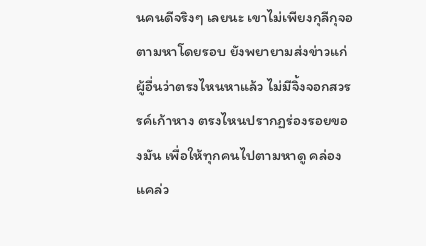นคนดีจริงๆ เลยนะ เขาไม่เพียงกุลีกุจอตามหาโดยรอบ ยังพยายามส่งข่าวแก่ผู้อื่นว่าตรงไหนหาแล้ว ไม่มีจิ้งจอกสวรรค์เก้าหาง ตรงไหนปรากฏร่องรอยของมัน เพื่อให้ทุกคนไปตามหาดู คล่องแคล่ว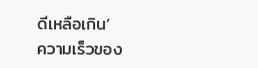ดีเหลือเกิน’
ความเร็วของ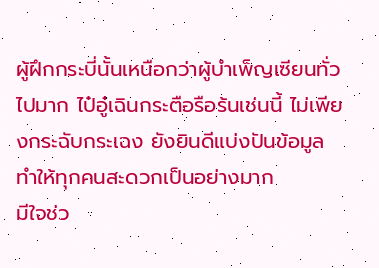ผู้ฝึกกระบี่นั้นเหนือกว่าผู้บำเพ็ญเซียนทั่วไปมาก ไป๋อู๋เฉินกระตือรือร้นเช่นนี้ ไม่เพียงกระฉับกระเฉง ยังยินดีแบ่งปันข้อมูล ทำให้ทุกคนสะดวกเป็นอย่างมาก
มีใจช่ว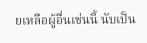ยเหลือผู้อื่นเช่นนี้ นับเป็น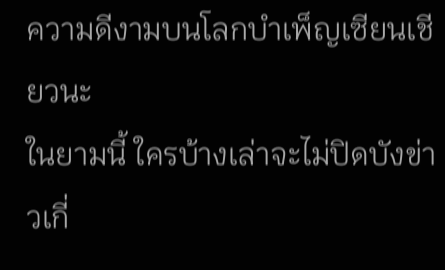ความดีงามบนโลกบำเพ็ญเซียนเชียวนะ
ในยามนี้ ใครบ้างเล่าจะไม่ปิดบังข่าวเกี่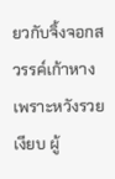ยวกับจิ้งจอกสวรรค์เก้าหาง เพราะหวังรวยเงียบ ผู้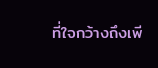ที่ใจกว้างถึงเพี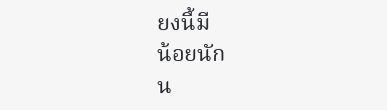ยงนี้มี
น้อยนัก
น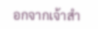อกจากเจ้าสำ